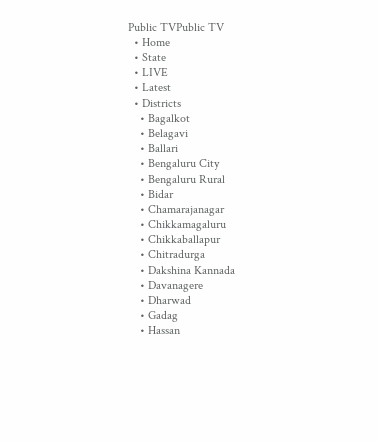Public TVPublic TV
  • Home
  • State
  • LIVE
  • Latest
  • Districts
    • Bagalkot
    • Belagavi
    • Ballari
    • Bengaluru City
    • Bengaluru Rural
    • Bidar
    • Chamarajanagar
    • Chikkamagaluru
    • Chikkaballapur
    • Chitradurga
    • Dakshina Kannada
    • Davanagere
    • Dharwad
    • Gadag
    • Hassan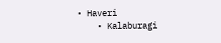• Haveri
    • Kalaburagi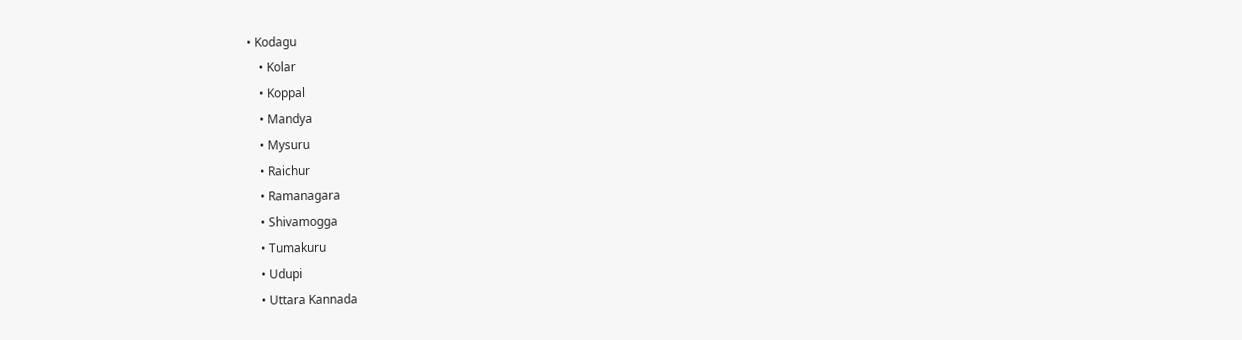• Kodagu
    • Kolar
    • Koppal
    • Mandya
    • Mysuru
    • Raichur
    • Ramanagara
    • Shivamogga
    • Tumakuru
    • Udupi
    • Uttara Kannada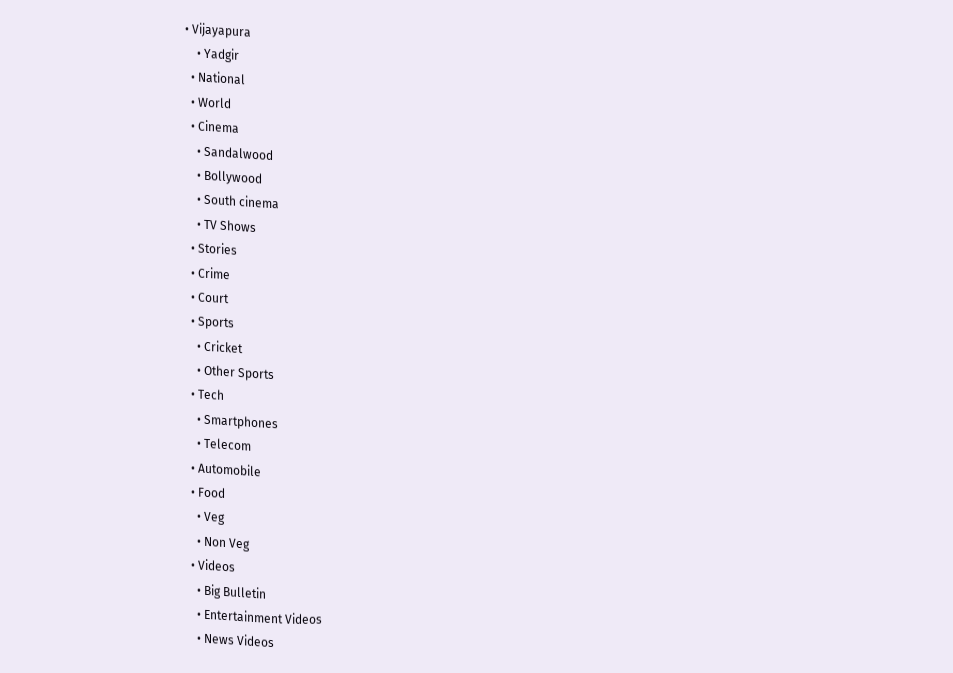• Vijayapura
    • Yadgir
  • National
  • World
  • Cinema
    • Sandalwood
    • Bollywood
    • South cinema
    • TV Shows
  • Stories
  • Crime
  • Court
  • Sports
    • Cricket
    • Other Sports
  • Tech
    • Smartphones
    • Telecom
  • Automobile
  • Food
    • Veg
    • Non Veg
  • Videos
    • Big Bulletin
    • Entertainment Videos
    • News Videos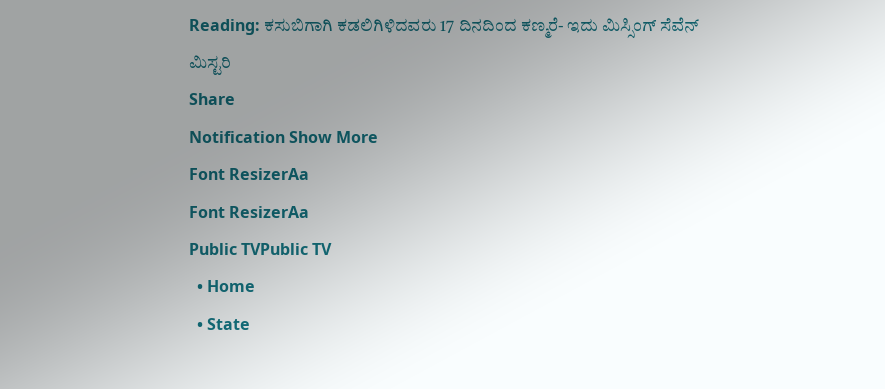Reading: ಕಸುಬಿಗಾಗಿ ಕಡಲಿಗಿಳಿದವರು 17 ದಿನದಿಂದ ಕಣ್ಮರೆ- ಇದು ಮಿಸ್ಸಿಂಗ್ ಸೆವೆನ್ ಮಿಸ್ಟರಿ
Share
Notification Show More
Font ResizerAa
Font ResizerAa
Public TVPublic TV
  • Home
  • State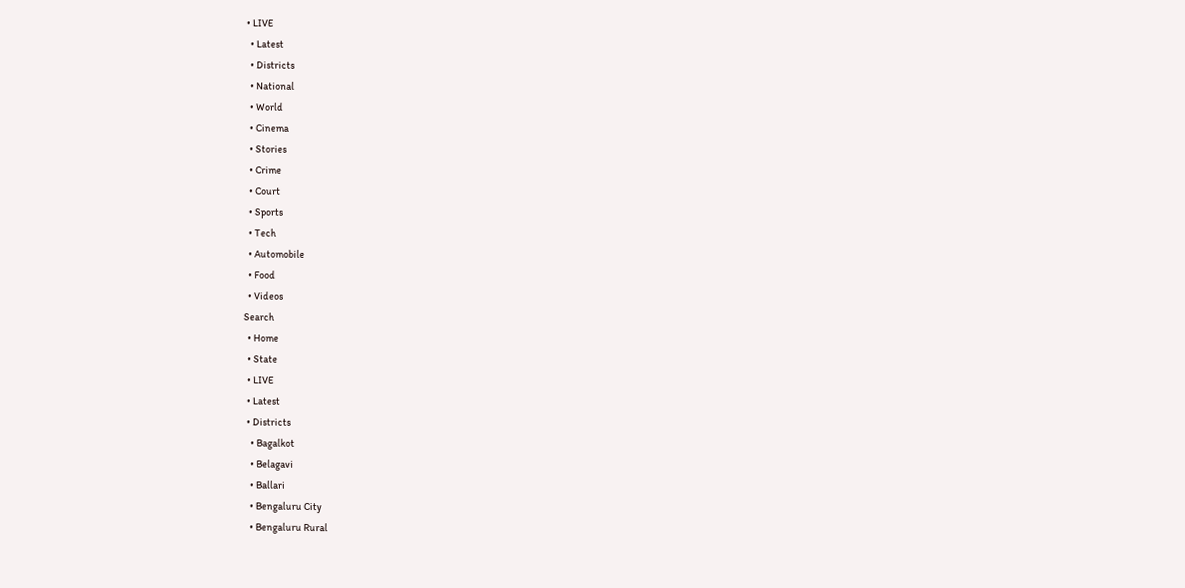• LIVE
  • Latest
  • Districts
  • National
  • World
  • Cinema
  • Stories
  • Crime
  • Court
  • Sports
  • Tech
  • Automobile
  • Food
  • Videos
Search
  • Home
  • State
  • LIVE
  • Latest
  • Districts
    • Bagalkot
    • Belagavi
    • Ballari
    • Bengaluru City
    • Bengaluru Rural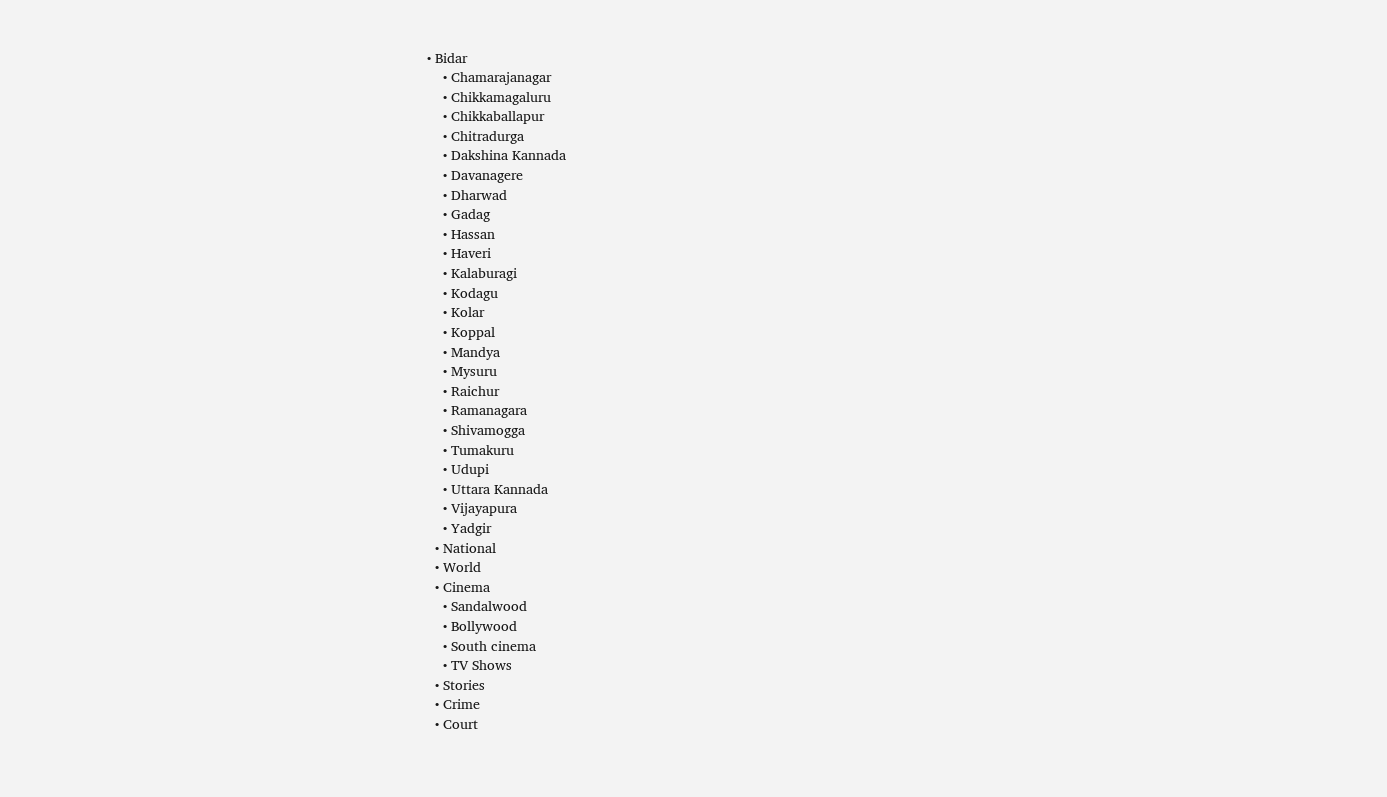• Bidar
    • Chamarajanagar
    • Chikkamagaluru
    • Chikkaballapur
    • Chitradurga
    • Dakshina Kannada
    • Davanagere
    • Dharwad
    • Gadag
    • Hassan
    • Haveri
    • Kalaburagi
    • Kodagu
    • Kolar
    • Koppal
    • Mandya
    • Mysuru
    • Raichur
    • Ramanagara
    • Shivamogga
    • Tumakuru
    • Udupi
    • Uttara Kannada
    • Vijayapura
    • Yadgir
  • National
  • World
  • Cinema
    • Sandalwood
    • Bollywood
    • South cinema
    • TV Shows
  • Stories
  • Crime
  • Court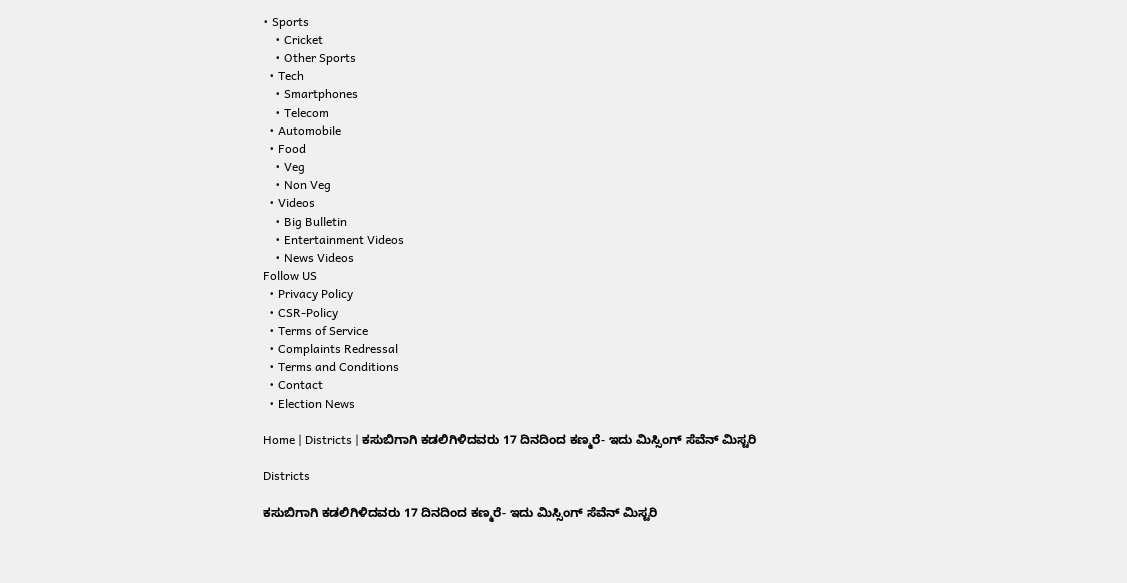• Sports
    • Cricket
    • Other Sports
  • Tech
    • Smartphones
    • Telecom
  • Automobile
  • Food
    • Veg
    • Non Veg
  • Videos
    • Big Bulletin
    • Entertainment Videos
    • News Videos
Follow US
  • Privacy Policy
  • CSR-Policy
  • Terms of Service
  • Complaints Redressal
  • Terms and Conditions
  • Contact
  • Election News

Home | Districts | ಕಸುಬಿಗಾಗಿ ಕಡಲಿಗಿಳಿದವರು 17 ದಿನದಿಂದ ಕಣ್ಮರೆ- ಇದು ಮಿಸ್ಸಿಂಗ್ ಸೆವೆನ್ ಮಿಸ್ಟರಿ

Districts

ಕಸುಬಿಗಾಗಿ ಕಡಲಿಗಿಳಿದವರು 17 ದಿನದಿಂದ ಕಣ್ಮರೆ- ಇದು ಮಿಸ್ಸಿಂಗ್ ಸೆವೆನ್ ಮಿಸ್ಟರಿ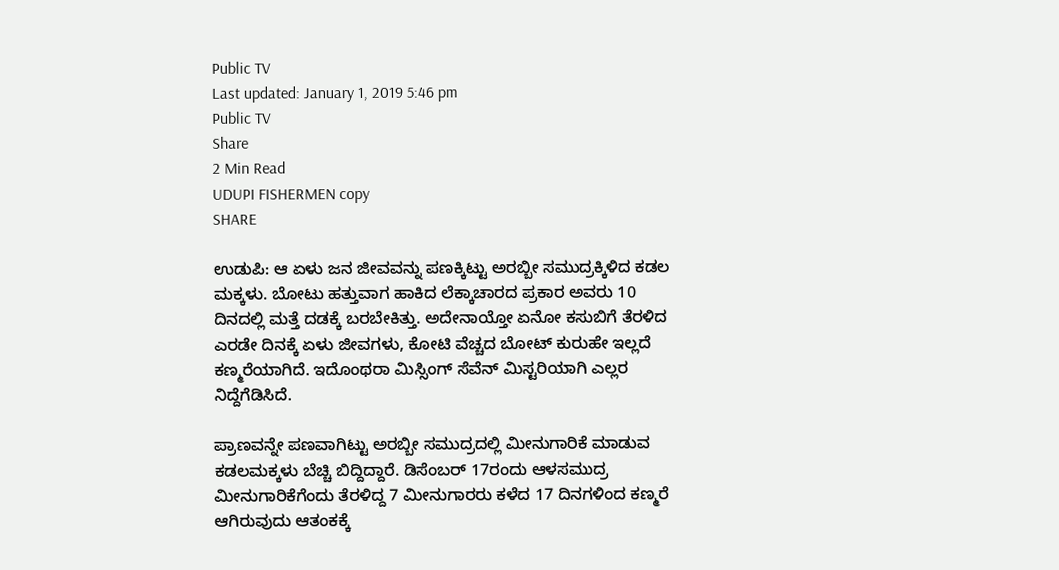Public TV
Last updated: January 1, 2019 5:46 pm
Public TV
Share
2 Min Read
UDUPI FISHERMEN copy
SHARE

ಉಡುಪಿ: ಆ ಏಳು ಜನ ಜೀವವನ್ನು ಪಣಕ್ಕಿಟ್ಟು ಅರಬ್ಬೀ ಸಮುದ್ರಕ್ಕಿಳಿದ ಕಡಲ ಮಕ್ಕಳು. ಬೋಟು ಹತ್ತುವಾಗ ಹಾಕಿದ ಲೆಕ್ಕಾಚಾರದ ಪ್ರಕಾರ ಅವರು 10 ದಿನದಲ್ಲಿ ಮತ್ತೆ ದಡಕ್ಕೆ ಬರಬೇಕಿತ್ತು. ಅದೇನಾಯ್ತೋ ಏನೋ ಕಸುಬಿಗೆ ತೆರಳಿದ ಎರಡೇ ದಿನಕ್ಕೆ ಏಳು ಜೀವಗಳು, ಕೋಟಿ ವೆಚ್ಚದ ಬೋಟ್ ಕುರುಹೇ ಇಲ್ಲದೆ ಕಣ್ಮರೆಯಾಗಿದೆ. ಇದೊಂಥರಾ ಮಿಸ್ಸಿಂಗ್ ಸೆವೆನ್ ಮಿಸ್ಟರಿಯಾಗಿ ಎಲ್ಲರ ನಿದ್ದೆಗೆಡಿಸಿದೆ.

ಪ್ರಾಣವನ್ನೇ ಪಣವಾಗಿಟ್ಟು ಅರಬ್ಬೀ ಸಮುದ್ರದಲ್ಲಿ ಮೀನುಗಾರಿಕೆ ಮಾಡುವ ಕಡಲಮಕ್ಕಳು ಬೆಚ್ಚಿ ಬಿದ್ದಿದ್ದಾರೆ. ಡಿಸೆಂಬರ್ 17ರಂದು ಆಳಸಮುದ್ರ ಮೀನುಗಾರಿಕೆಗೆಂದು ತೆರಳಿದ್ದ 7 ಮೀನುಗಾರರು ಕಳೆದ 17 ದಿನಗಳಿಂದ ಕಣ್ಮರೆ ಆಗಿರುವುದು ಆತಂಕಕ್ಕೆ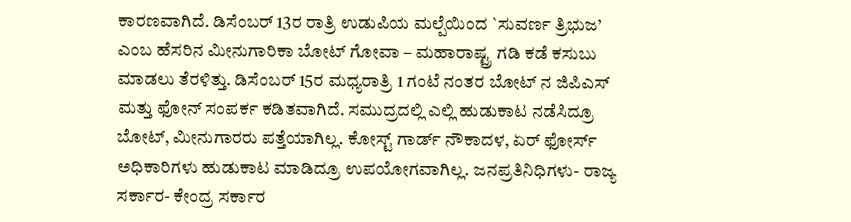ಕಾರಣವಾಗಿದೆ. ಡಿಸೆಂಬರ್ 13ರ ರಾತ್ರಿ ಉಡುಪಿಯ ಮಲ್ಪೆಯಿಂದ `ಸುವರ್ಣ ತ್ರಿಭುಜ’ ಎಂಬ ಹೆಸರಿನ ಮೀನುಗಾರಿಕಾ ಬೋಟ್ ಗೋವಾ – ಮಹಾರಾಷ್ಟ್ರ ಗಡಿ ಕಡೆ ಕಸುಬು ಮಾಡಲು ತೆರಳಿತ್ತು. ಡಿಸೆಂಬರ್ 15ರ ಮಧ್ಯರಾತ್ರಿ 1 ಗಂಟೆ ನಂತರ ಬೋಟ್ ನ ಜಿಪಿಎಸ್ ಮತ್ತು ಫೋನ್ ಸಂಪರ್ಕ ಕಡಿತವಾಗಿದೆ. ಸಮುದ್ರದಲ್ಲಿ ಎಲ್ಲಿ ಹುಡುಕಾಟ ನಡೆಸಿದ್ರೂ ಬೋಟ್, ಮೀನುಗಾರರು ಪತ್ತೆಯಾಗಿಲ್ಲ. ಕೋಸ್ಟ್ ಗಾರ್ಡ್ ನೌಕಾದಳ, ಏರ್ ಫೋರ್ಸ್ ಅಧಿಕಾರಿಗಳು ಹುಡುಕಾಟ ಮಾಡಿದ್ರೂ ಉಪಯೋಗವಾಗಿಲ್ಲ. ಜನಪ್ರತಿನಿಧಿಗಳು- ರಾಜ್ಯ ಸರ್ಕಾರ- ಕೇಂದ್ರ ಸರ್ಕಾರ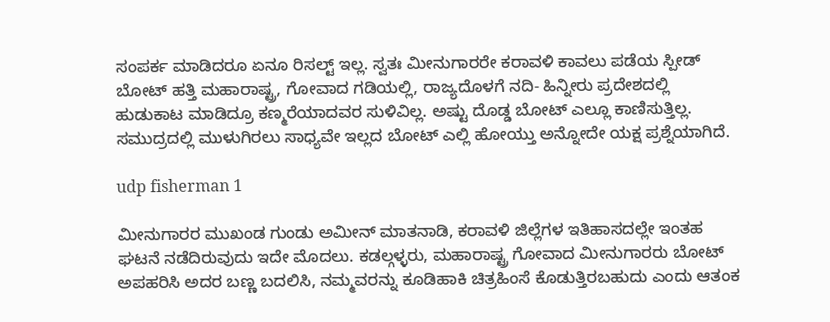ಸಂಪರ್ಕ ಮಾಡಿದರೂ ಏನೂ ರಿಸಲ್ಟ್ ಇಲ್ಲ. ಸ್ವತಃ ಮೀನುಗಾರರೇ ಕರಾವಳಿ ಕಾವಲು ಪಡೆಯ ಸ್ಪೀಡ್ ಬೋಟ್ ಹತ್ತಿ ಮಹಾರಾಷ್ಟ್ರ, ಗೋವಾದ ಗಡಿಯಲ್ಲಿ, ರಾಜ್ಯದೊಳಗೆ ನದಿ- ಹಿನ್ನೀರು ಪ್ರದೇಶದಲ್ಲಿ ಹುಡುಕಾಟ ಮಾಡಿದ್ರೂ ಕಣ್ಮರೆಯಾದವರ ಸುಳಿವಿಲ್ಲ. ಅಷ್ಟು ದೊಡ್ಡ ಬೋಟ್ ಎಲ್ಲೂ ಕಾಣಿಸುತ್ತಿಲ್ಲ. ಸಮುದ್ರದಲ್ಲಿ ಮುಳುಗಿರಲು ಸಾಧ್ಯವೇ ಇಲ್ಲದ ಬೋಟ್ ಎಲ್ಲಿ ಹೋಯ್ತು ಅನ್ನೋದೇ ಯಕ್ಷ ಪ್ರಶ್ನೆಯಾಗಿದೆ.

udp fisherman 1

ಮೀನುಗಾರರ ಮುಖಂಡ ಗುಂಡು ಅಮೀನ್ ಮಾತನಾಡಿ, ಕರಾವಳಿ ಜಿಲ್ಲೆಗಳ ಇತಿಹಾಸದಲ್ಲೇ ಇಂತಹ ಘಟನೆ ನಡೆದಿರುವುದು ಇದೇ ಮೊದಲು. ಕಡಲ್ಗಳ್ಳರು, ಮಹಾರಾಷ್ಟ್ರ ಗೋವಾದ ಮೀನುಗಾರರು ಬೋಟ್ ಅಪಹರಿಸಿ ಅದರ ಬಣ್ಣ ಬದಲಿಸಿ, ನಮ್ಮವರನ್ನು ಕೂಡಿಹಾಕಿ ಚಿತ್ರಹಿಂಸೆ ಕೊಡುತ್ತಿರಬಹುದು ಎಂದು ಆತಂಕ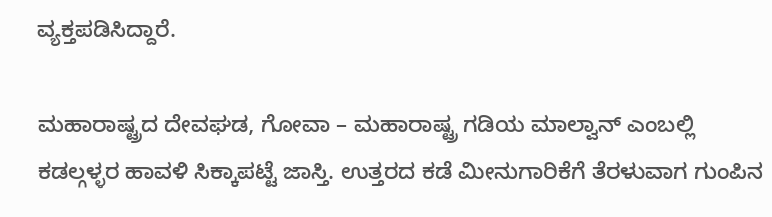ವ್ಯಕ್ತಪಡಿಸಿದ್ದಾರೆ.

ಮಹಾರಾಷ್ಟ್ರದ ದೇವಘಡ, ಗೋವಾ – ಮಹಾರಾಷ್ಟ್ರ ಗಡಿಯ ಮಾಲ್ವಾನ್ ಎಂಬಲ್ಲಿ ಕಡಲ್ಗಳ್ಳರ ಹಾವಳಿ ಸಿಕ್ಕಾಪಟ್ಟೆ ಜಾಸ್ತಿ. ಉತ್ತರದ ಕಡೆ ಮೀನುಗಾರಿಕೆಗೆ ತೆರಳುವಾಗ ಗುಂಪಿನ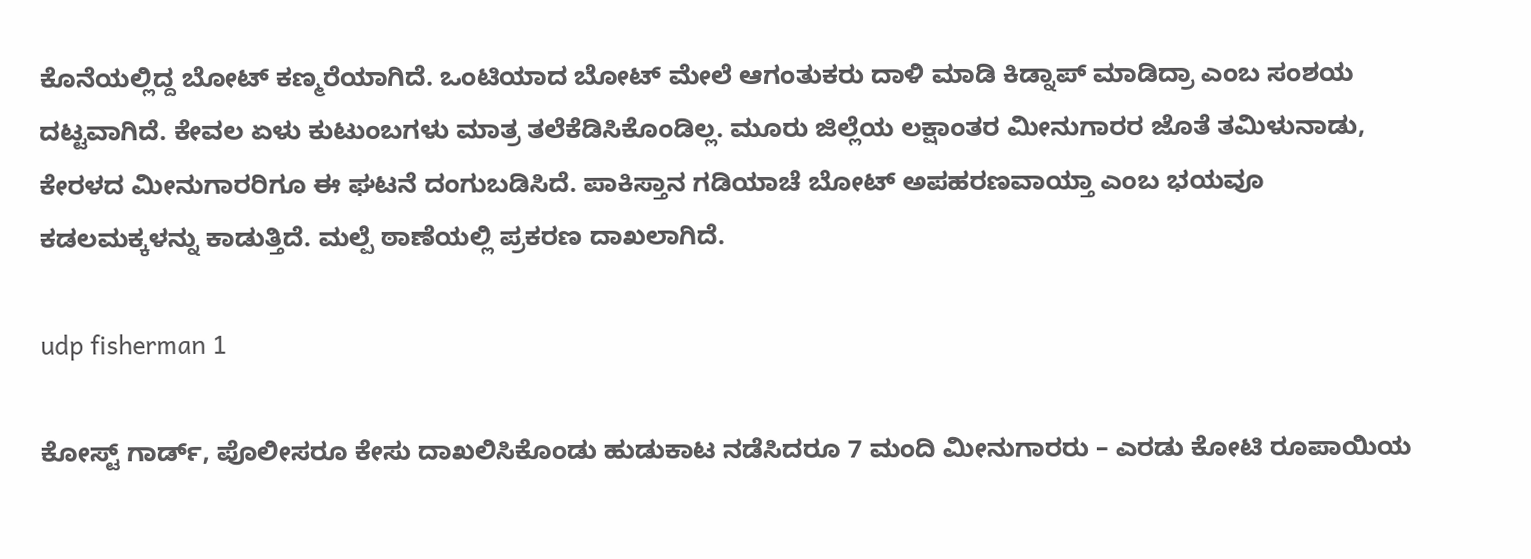ಕೊನೆಯಲ್ಲಿದ್ದ ಬೋಟ್ ಕಣ್ಮರೆಯಾಗಿದೆ. ಒಂಟಿಯಾದ ಬೋಟ್ ಮೇಲೆ ಆಗಂತುಕರು ದಾಳಿ ಮಾಡಿ ಕಿಡ್ನಾಪ್ ಮಾಡಿದ್ರಾ ಎಂಬ ಸಂಶಯ ದಟ್ಟವಾಗಿದೆ. ಕೇವಲ ಏಳು ಕುಟುಂಬಗಳು ಮಾತ್ರ ತಲೆಕೆಡಿಸಿಕೊಂಡಿಲ್ಲ. ಮೂರು ಜಿಲ್ಲೆಯ ಲಕ್ಷಾಂತರ ಮೀನುಗಾರರ ಜೊತೆ ತಮಿಳುನಾಡು, ಕೇರಳದ ಮೀನುಗಾರರಿಗೂ ಈ ಘಟನೆ ದಂಗುಬಡಿಸಿದೆ. ಪಾಕಿಸ್ತಾನ ಗಡಿಯಾಚೆ ಬೋಟ್ ಅಪಹರಣವಾಯ್ತಾ ಎಂಬ ಭಯವೂ ಕಡಲಮಕ್ಕಳನ್ನು ಕಾಡುತ್ತಿದೆ. ಮಲ್ಪೆ ಠಾಣೆಯಲ್ಲಿ ಪ್ರಕರಣ ದಾಖಲಾಗಿದೆ.

udp fisherman 1

ಕೋಸ್ಟ್ ಗಾರ್ಡ್, ಪೊಲೀಸರೂ ಕೇಸು ದಾಖಲಿಸಿಕೊಂಡು ಹುಡುಕಾಟ ನಡೆಸಿದರೂ 7 ಮಂದಿ ಮೀನುಗಾರರು – ಎರಡು ಕೋಟಿ ರೂಪಾಯಿಯ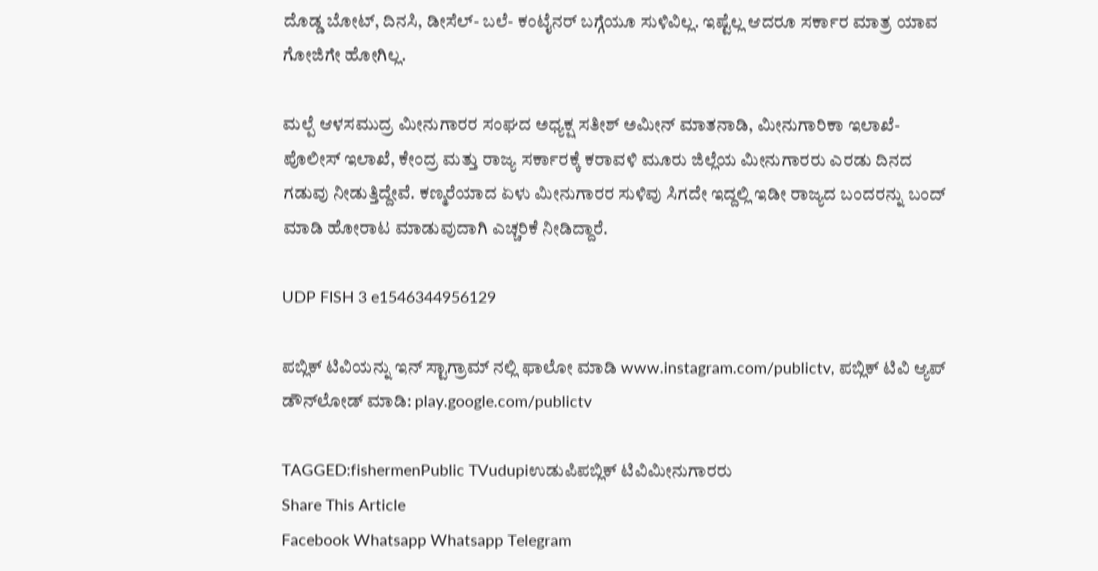ದೊಡ್ಡ ಬೋಟ್, ದಿನಸಿ, ಡೀಸೆಲ್- ಬಲೆ- ಕಂಟೈನರ್ ಬಗ್ಗೆಯೂ ಸುಳಿವಿಲ್ಲ. ಇಷ್ಟೆಲ್ಲ ಆದರೂ ಸರ್ಕಾರ ಮಾತ್ರ ಯಾವ ಗೋಜಿಗೇ ಹೋಗಿಲ್ಲ.

ಮಲ್ಪೆ ಆಳಸಮುದ್ರ ಮೀನುಗಾರರ ಸಂಘದ ಅಧ್ಯಕ್ಷ ಸತೀಶ್ ಅಮೀನ್ ಮಾತನಾಡಿ, ಮೀನುಗಾರಿಕಾ ಇಲಾಖೆ- ಪೊಲೀಸ್ ಇಲಾಖೆ, ಕೇಂದ್ರ ಮತ್ತು ರಾಜ್ಯ ಸರ್ಕಾರಕ್ಕೆ ಕರಾವಳಿ ಮೂರು ಜಿಲ್ಲೆಯ ಮೀನುಗಾರರು ಎರಡು ದಿನದ ಗಡುವು ನೀಡುತ್ತಿದ್ದೇವೆ. ಕಣ್ಮರೆಯಾದ ಏಳು ಮೀನುಗಾರರ ಸುಳಿವು ಸಿಗದೇ ಇದ್ದಲ್ಲಿ ಇಡೀ ರಾಜ್ಯದ ಬಂದರನ್ನು ಬಂದ್ ಮಾಡಿ ಹೋರಾಟ ಮಾಡುವುದಾಗಿ ಎಚ್ಚರಿಕೆ ನೀಡಿದ್ದಾರೆ.

UDP FISH 3 e1546344956129

ಪಬ್ಲಿಕ್ ಟಿವಿಯನ್ನು ಇನ್ ಸ್ಟಾಗ್ರಾಮ್ ನಲ್ಲಿ ಫಾಲೋ ಮಾಡಿ www.instagram.com/publictv, ಪಬ್ಲಿಕ್ ಟಿವಿ ಆ್ಯಪ್ ಡೌನ್‍ಲೋಡ್ ಮಾಡಿ: play.google.com/publictv

TAGGED:fishermenPublic TVudupiಉಡುಪಿಪಬ್ಲಿಕ್ ಟಿವಿಮೀನುಗಾರರು
Share This Article
Facebook Whatsapp Whatsapp Telegram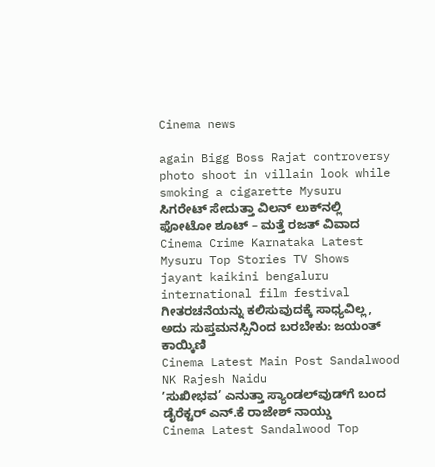Cinema news

again Bigg Boss Rajat controversy photo shoot in villain look while smoking a cigarette Mysuru
ಸಿಗರೇಟ್ ಸೇದುತ್ತಾ ವಿಲನ್ ಲುಕ್‌ನಲ್ಲಿ ಫೋಟೋ ಶೂಟ್ – ಮತ್ತೆ ರಜತ್‌ ವಿವಾದ
Cinema Crime Karnataka Latest Mysuru Top Stories TV Shows
jayant kaikini bengaluru international film festival
ಗೀತರಚನೆಯನ್ನು ಕಲಿಸುವುದಕ್ಕೆ ಸಾಧ್ಯವಿಲ್ಲ, ಅದು ಸುಪ್ತಮನಸ್ಸಿನಿಂದ ಬರಬೇಕು: ಜಯಂತ್‌ ಕಾಯ್ಕಿಣಿ
Cinema Latest Main Post Sandalwood
NK Rajesh Naidu
ʼಸುಖೀಭವ’ ಎನುತ್ತಾ ಸ್ಯಾಂಡಲ್‌ವುಡ್‌ಗೆ ಬಂದ ಡೈರೆಕ್ಟರ್ ಎನ್.ಕೆ ರಾಜೇಶ್ ನಾಯ್ಡು
Cinema Latest Sandalwood Top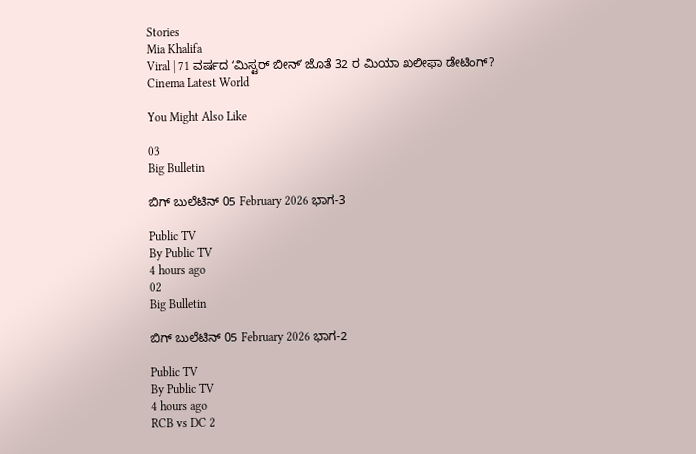Stories
Mia Khalifa
Viral | 71 ವರ್ಷದ ʻಮಿಸ್ಟರ್ ಬೀನ್ʼ ಜೊತೆ 32 ರ ಮಿಯಾ ಖಲೀಫಾ ಡೇಟಿಂಗ್‌?
Cinema Latest World

You Might Also Like

03
Big Bulletin

ಬಿಗ್‌ ಬುಲೆಟಿನ್‌ 05 February 2026 ಭಾಗ-3

Public TV
By Public TV
4 hours ago
02
Big Bulletin

ಬಿಗ್‌ ಬುಲೆಟಿನ್‌ 05 February 2026 ಭಾಗ-2

Public TV
By Public TV
4 hours ago
RCB vs DC 2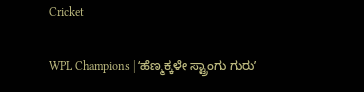Cricket

WPL Champions | ʻಹೆಣ್ಮಕ್ಕಳೇ ಸ್ಟ್ರಾಂಗು ಗುರುʼ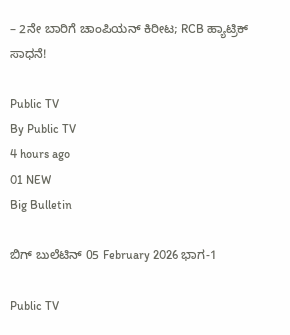– 2ನೇ ಬಾರಿಗೆ ಚಾಂಪಿಯನ್‌ ಕಿರೀಟ; RCB ಹ್ಯಾಟ್ರಿಕ್‌ ಸಾಧನೆ!

Public TV
By Public TV
4 hours ago
01 NEW
Big Bulletin

ಬಿಗ್‌ ಬುಲೆಟಿನ್‌ 05 February 2026 ಭಾಗ-1

Public TV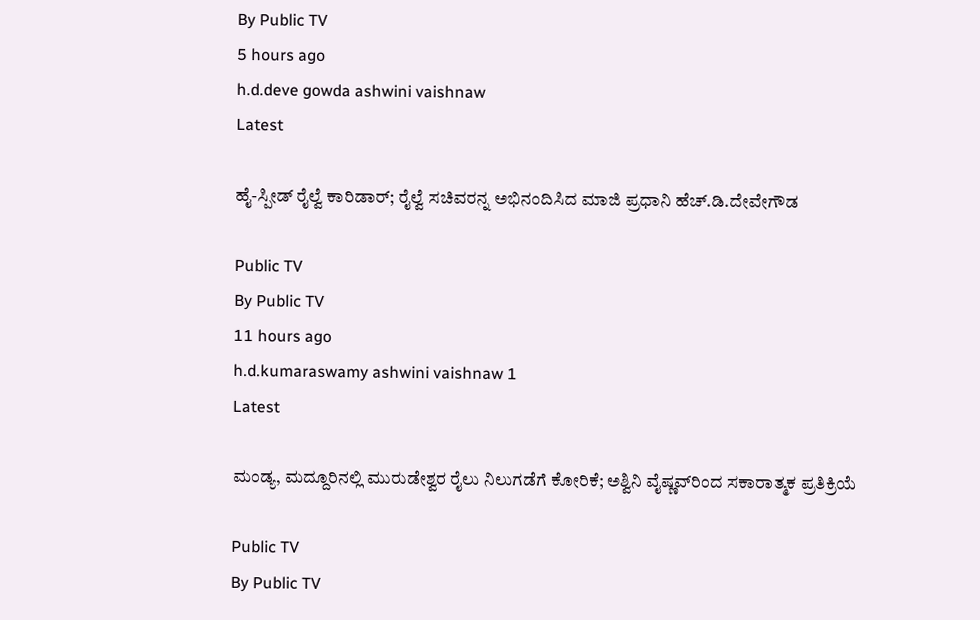By Public TV
5 hours ago
h.d.deve gowda ashwini vaishnaw
Latest

ಹೈ-ಸ್ಪೀಡ್ ರೈಲ್ವೆ ಕಾರಿಡಾರ್; ರೈಲ್ವೆ ಸಚಿವರನ್ನ ಅಭಿನಂದಿಸಿದ ಮಾಜಿ ಪ್ರಧಾನಿ ಹೆಚ್.ಡಿ.ದೇವೇಗೌಡ

Public TV
By Public TV
11 hours ago
h.d.kumaraswamy ashwini vaishnaw 1
Latest

ಮಂಡ್ಯ, ಮದ್ದೂರಿನಲ್ಲಿ ಮುರುಡೇಶ್ವರ ರೈಲು ನಿಲುಗಡೆಗೆ ಕೋರಿಕೆ; ಅಶ್ವಿನಿ ವೈಷ್ಣವ್‌ರಿಂದ ಸಕಾರಾತ್ಮಕ ಪ್ರತಿಕ್ರಿಯೆ

Public TV
By Public TV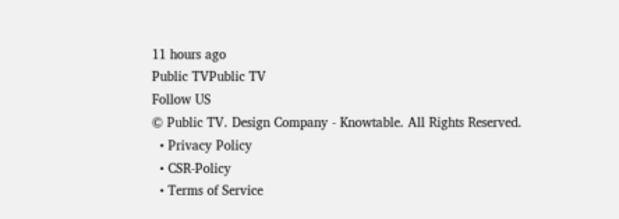11 hours ago
Public TVPublic TV
Follow US
© Public TV. Design Company - Knowtable. All Rights Reserved.
  • Privacy Policy
  • CSR-Policy
  • Terms of Service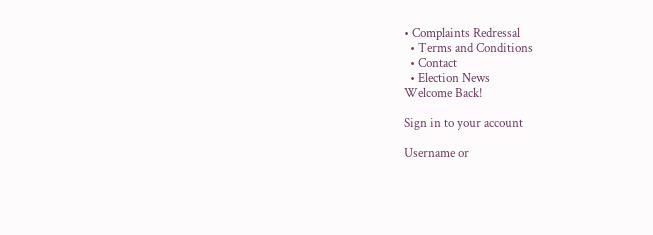• Complaints Redressal
  • Terms and Conditions
  • Contact
  • Election News
Welcome Back!

Sign in to your account

Username or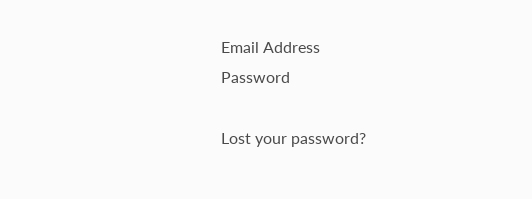Email Address
Password

Lost your password?